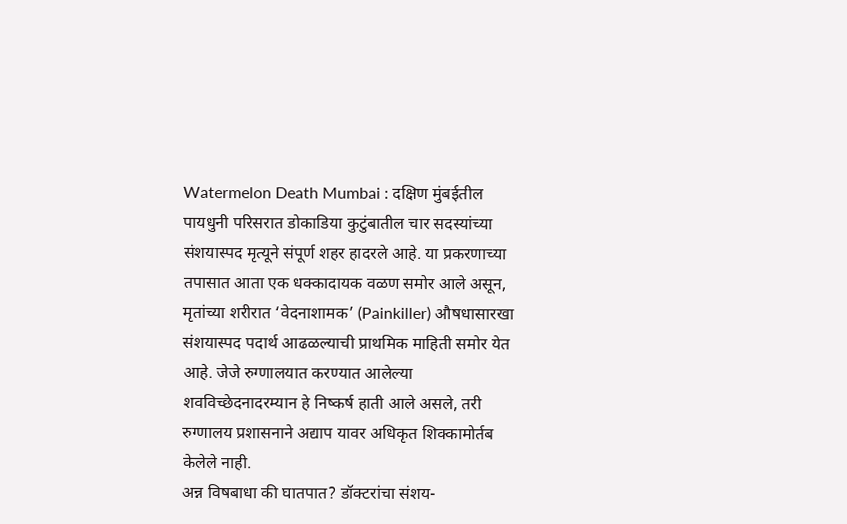Watermelon Death Mumbai : दक्षिण मुंबईतील पायधुनी परिसरात डोकाडिया कुटुंबातील चार सदस्यांच्या संशयास्पद मृत्यूने संपूर्ण शहर हादरले आहे. या प्रकरणाच्या तपासात आता एक धक्कादायक वळण समोर आले असून, मृतांच्या शरीरात ‘वेदनाशामक’ (Painkiller) औषधासारखा संशयास्पद पदार्थ आढळल्याची प्राथमिक माहिती समोर येत आहे. जेजे रुग्णालयात करण्यात आलेल्या शवविच्छेदनादरम्यान हे निष्कर्ष हाती आले असले, तरी रुग्णालय प्रशासनाने अद्याप यावर अधिकृत शिक्कामोर्तब केलेले नाही.
अन्न विषबाधा की घातपात? डॉक्टरांचा संशय-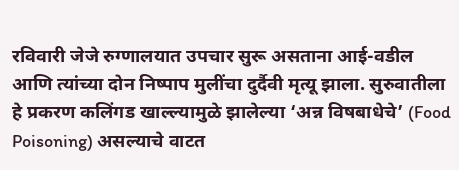रविवारी जेजे रुग्णालयात उपचार सुरू असताना आई-वडील आणि त्यांच्या दोन निष्पाप मुलींचा दुर्दैवी मृत्यू झाला. सुरुवातीला हे प्रकरण कलिंगड खाल्ल्यामुळे झालेल्या ‘अन्न विषबाधेचे’ (Food Poisoning) असल्याचे वाटत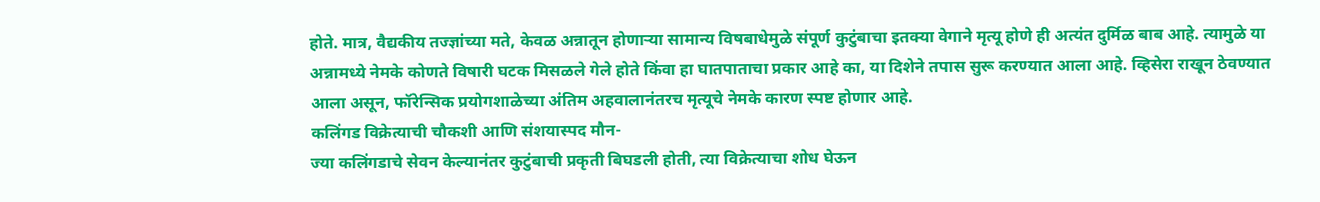होते. मात्र, वैद्यकीय तज्ज्ञांच्या मते, केवळ अन्नातून होणाऱ्या सामान्य विषबाधेमुळे संपूर्ण कुटुंबाचा इतक्या वेगाने मृत्यू होणे ही अत्यंत दुर्मिळ बाब आहे. त्यामुळे या अन्नामध्ये नेमके कोणते विषारी घटक मिसळले गेले होते किंवा हा घातपाताचा प्रकार आहे का, या दिशेने तपास सुरू करण्यात आला आहे. व्हिसेरा राखून ठेवण्यात आला असून, फॉरेन्सिक प्रयोगशाळेच्या अंतिम अहवालानंतरच मृत्यूचे नेमके कारण स्पष्ट होणार आहे.
कलिंगड विक्रेत्याची चौकशी आणि संशयास्पद मौन-
ज्या कलिंगडाचे सेवन केल्यानंतर कुटुंबाची प्रकृती बिघडली होती, त्या विक्रेत्याचा शोध घेऊन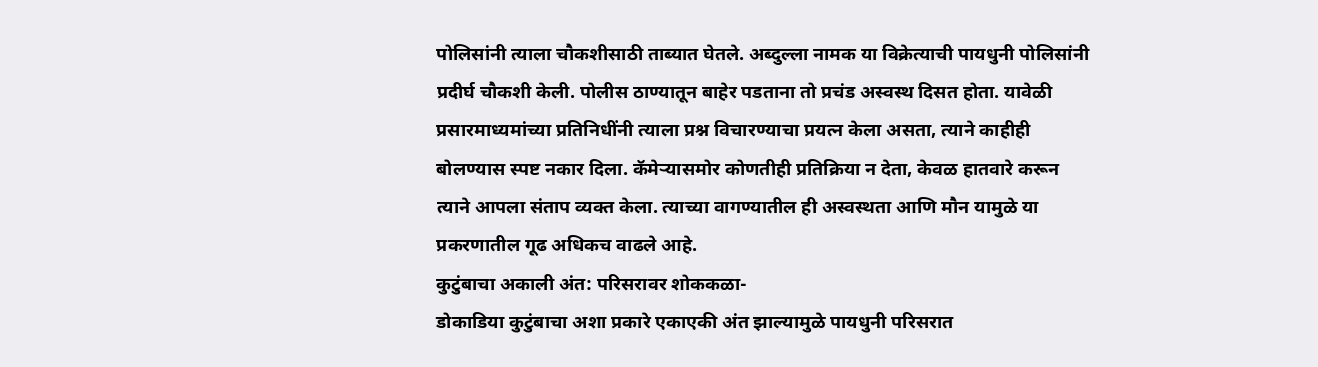पोलिसांनी त्याला चौकशीसाठी ताब्यात घेतले. अब्दुल्ला नामक या विक्रेत्याची पायधुनी पोलिसांनी प्रदीर्घ चौकशी केली. पोलीस ठाण्यातून बाहेर पडताना तो प्रचंड अस्वस्थ दिसत होता. यावेळी प्रसारमाध्यमांच्या प्रतिनिधींनी त्याला प्रश्न विचारण्याचा प्रयत्न केला असता, त्याने काहीही बोलण्यास स्पष्ट नकार दिला. कॅमेऱ्यासमोर कोणतीही प्रतिक्रिया न देता, केवळ हातवारे करून त्याने आपला संताप व्यक्त केला. त्याच्या वागण्यातील ही अस्वस्थता आणि मौन यामुळे या प्रकरणातील गूढ अधिकच वाढले आहे.
कुटुंबाचा अकाली अंत: परिसरावर शोककळा-
डोकाडिया कुटुंबाचा अशा प्रकारे एकाएकी अंत झाल्यामुळे पायधुनी परिसरात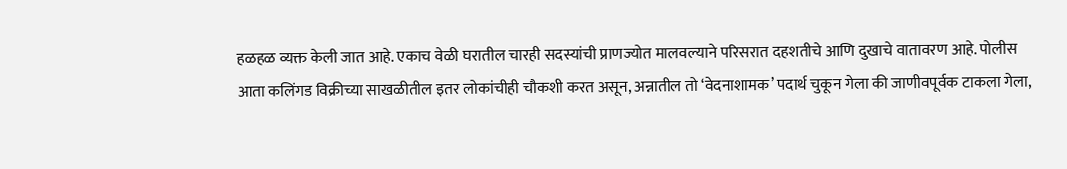हळहळ व्यक्त केली जात आहे. एकाच वेळी घरातील चारही सदस्यांची प्राणज्योत मालवल्याने परिसरात दहशतीचे आणि दुखाचे वातावरण आहे. पोलीस आता कलिंगड विक्रीच्या साखळीतील इतर लोकांचीही चौकशी करत असून, अन्नातील तो ‘वेदनाशामक’ पदार्थ चुकून गेला की जाणीवपूर्वक टाकला गेला,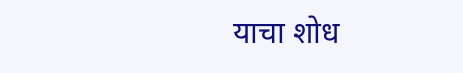याचा शोध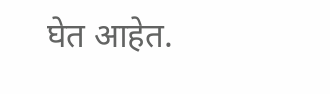घेत आहेत.